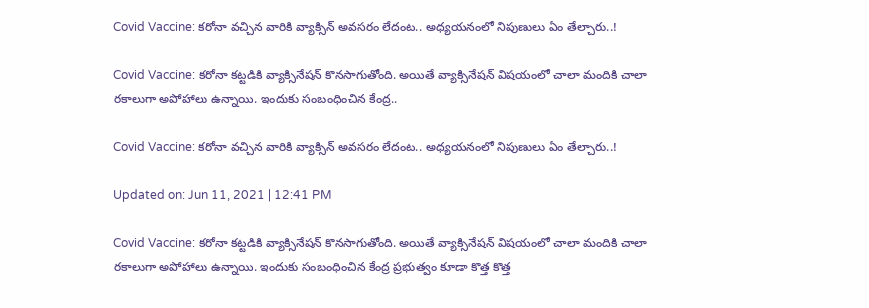Covid Vaccine: కరోనా వచ్చిన వారికి వ్యాక్సిన్‌ అవసరం లేదంట.. అధ్యయనంలో నిపుణులు ఏం తేల్చారు..!

Covid Vaccine: కరోనా కట్టడికి వ్యాక్సినేషన్‌ కొనసాగుతోంది. అయితే వ్యాక్సినేషన్‌ విషయంలో చాలా మందికి చాలా రకాలుగా అపోహాలు ఉన్నాయి. ఇందుకు సంబంధించిన కేంద్ర..

Covid Vaccine: కరోనా వచ్చిన వారికి వ్యాక్సిన్‌ అవసరం లేదంట.. అధ్యయనంలో నిపుణులు ఏం తేల్చారు..!

Updated on: Jun 11, 2021 | 12:41 PM

Covid Vaccine: కరోనా కట్టడికి వ్యాక్సినేషన్‌ కొనసాగుతోంది. అయితే వ్యాక్సినేషన్‌ విషయంలో చాలా మందికి చాలా రకాలుగా అపోహాలు ఉన్నాయి. ఇందుకు సంబంధించిన కేంద్ర ప్రభుత్వం కూడా కొత్త కొత్త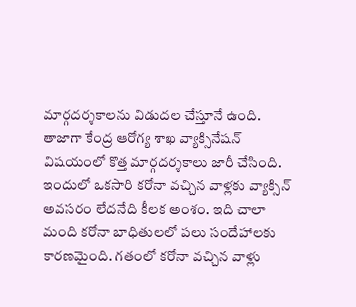మార్గదర్శకాలను విడుదల చేస్తూనే ఉంది. తాజాగా కేంద్ర ఆరోగ్య శాఖ వ్యాక్సినేష‌న్ విష‌యంలో కొత్త మార్గ‌ద‌ర్శ‌కాలు జారీ చేసింది. ఇందులో ఒక‌సారి క‌రోనా వచ్చిన వాళ్లకు వ్యాక్సిన్‌ అవసరం లేదనేది కీలక అంశం. ఇది చాలా మంది కరోనా బాధితులలో పలు సందేహాలకు కారణమైంది. గతంలో కరోనా వచ్చిన వాళ్లు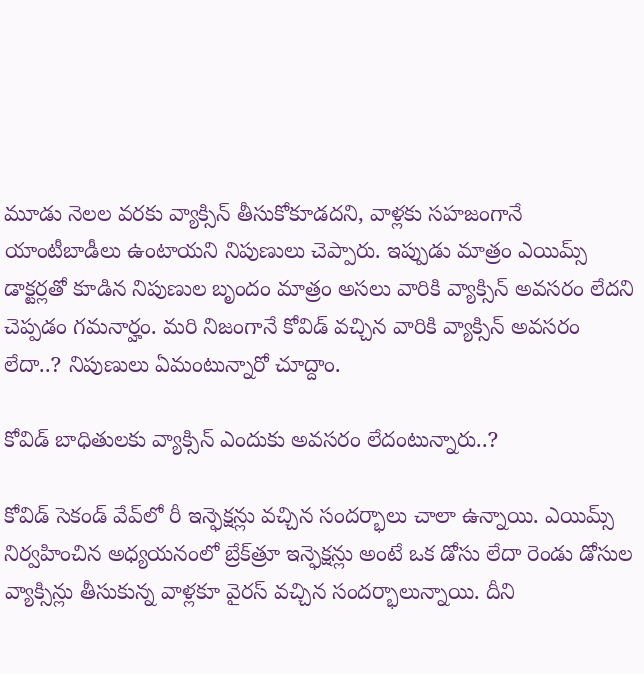మూడు నెలల వరకు వ్యాక్సిన్‌ తీసుకోకూడదని, వాళ్లకు సహజంగానే యాంటీబాడీలు ఉంటాయని నిపుణులు చెప్పారు. ఇప్పుడు మాత్రం ఎయిమ్స్‌ డాక్టర్లతో కూడిన నిపుణుల బృందం మాత్రం అసలు వారికి వ్యాక్సిన్‌ అవసరం లేదని చెప్పడం గమనార్హం. మరి నిజంగానే కోవిడ్‌ వచ్చిన వారికి వ్యాక్సిన్‌ అవసరం లేదా..? నిపుణులు ఏమంటున్నారో చూద్దాం.

కోవిడ్‌ బాధితులకు వ్యాక్సిన్‌ ఎందుకు అవసరం లేదంటున్నారు..?

కోవిడ్‌ సెకండ్‌ వేవ్‌లో రీ ఇన్ఫెక్షన్లు వచ్చిన సందర్భాలు చాలా ఉన్నాయి. ఎయిమ్స్‌ నిర్వహించిన అధ్యయనంలో బ్రేక్‌త్రూ ఇన్ఫెక్షన్లు అంటే ఒక డోసు లేదా రెండు డోసుల వ్యాక్సిన్లు తీసుకున్న వాళ్లకూ వైరస్‌ వచ్చిన సందర్భాలున్నాయి. దీని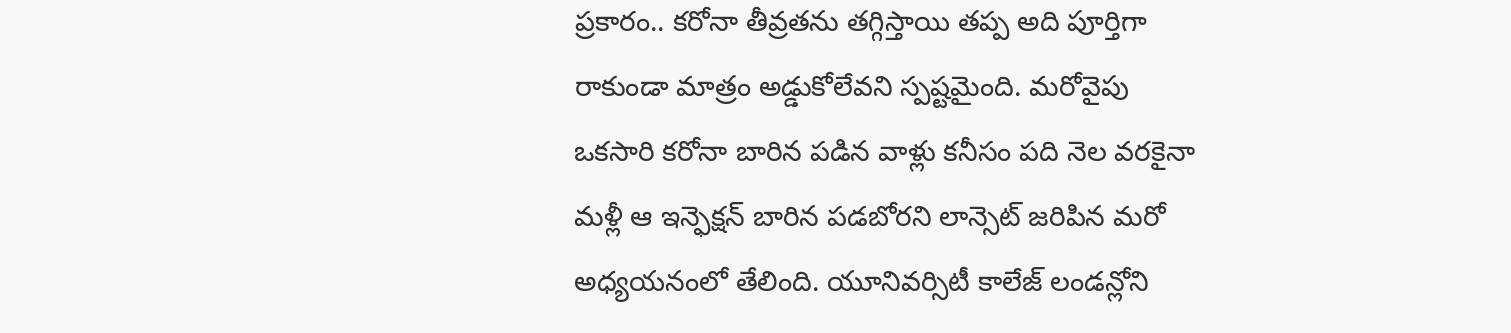ప్రకారం.. కరోనా తీవ్రతను తగ్గిస్తాయి తప్ప అది పూర్తిగా రాకుండా మాత్రం అడ్డుకోలేవని స్పష్టమైంది. మరోవైపు ఒకసారి కరోనా బారిన పడిన వాళ్లు కనీసం పది నెల వరకైనా మళ్లీ ఆ ఇన్ఫెక్షన్‌ బారిన పడబోరని లాన్సెట్‌ జరిపిన మరో అధ్యయనంలో తేలింది. యూనివర్సిటీ కాలేజ్‌ లండన్లోని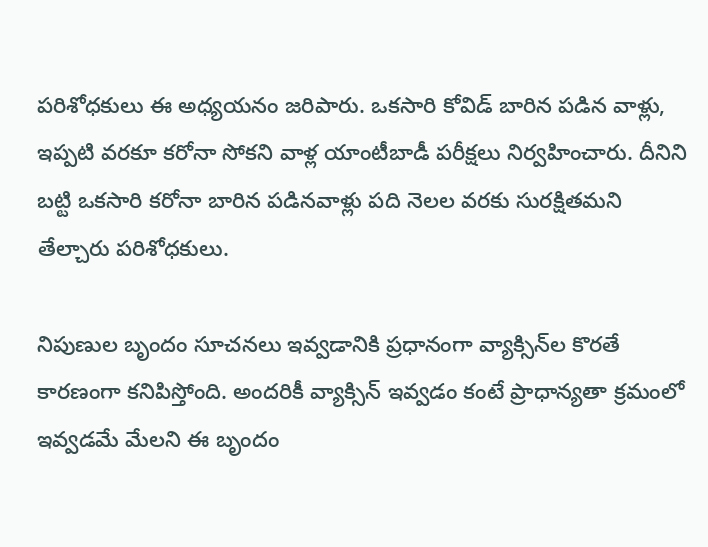పరిశోధకులు ఈ అధ్యయనం జరిపారు. ఒకసారి కోవిడ్‌ బారిన పడిన వాళ్లు, ఇప్పటి వరకూ కరోనా సోకని వాళ్ల యాంటీబాడీ పరీక్షలు నిర్వహించారు. దీనిని బట్టి ఒకసారి కరోనా బారిన పడినవాళ్లు పది నెలల వరకు సురక్షితమని తేల్చారు పరిశోధకులు.

నిపుణుల బృందం సూచనలు ఇవ్వడానికి ప్రధానంగా వ్యాక్సిన్‌ల కొరతే కారణంగా కనిపిస్తోంది. అందరికీ వ్యాక్సిన్‌ ఇవ్వడం కంటే ప్రాధాన్యతా క్రమంలో ఇవ్వడమే మేలని ఈ బృందం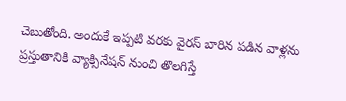చెబుతోంది. అందుకే ఇప్పటి వరకు వైరస్‌ బారిన పడిన వాళ్లను ప్రస్తుతానికి వ్యాక్సినేషన్‌ నుంచి తొలగిస్తే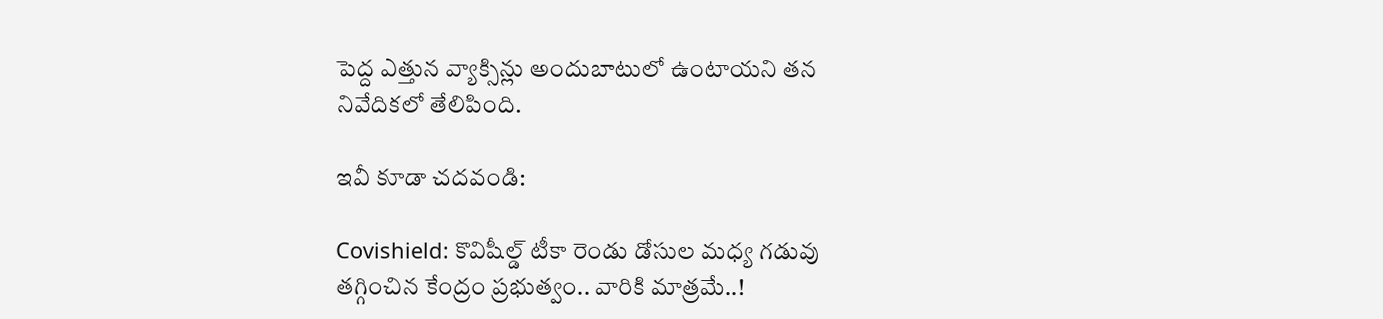పెద్ద ఎత్తున వ్యాక్సిన్లు అందుబాటులో ఉంటాయని తన నివేదికలో తేలిపింది.

ఇవీ కూడా చదవండి:

Covishield: కొవిషీల్డ్‌ టీకా రెండు డోసుల మధ్య గడువు తగ్గించిన కేంద్రం ప్రభుత్వం.. వారికి మాత్రమే..!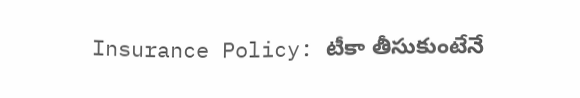Insurance Policy: టీకా తీసుకుంటేనే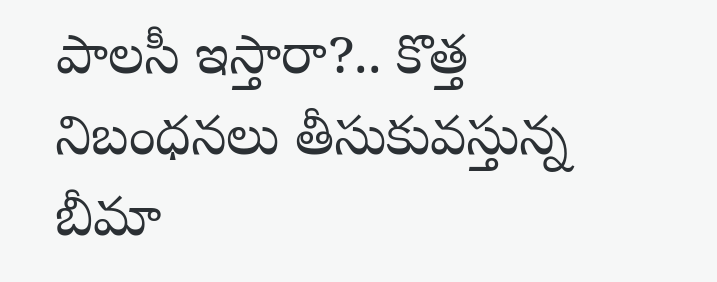పాలసీ ఇస్తారా?.. కొత్త నిబంధనలు తీసుకువస్తున్న బీమా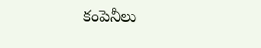కంపెనీలు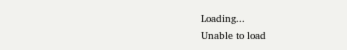Loading...
Unable to load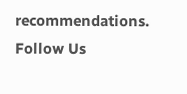recommendations.
Follow Us